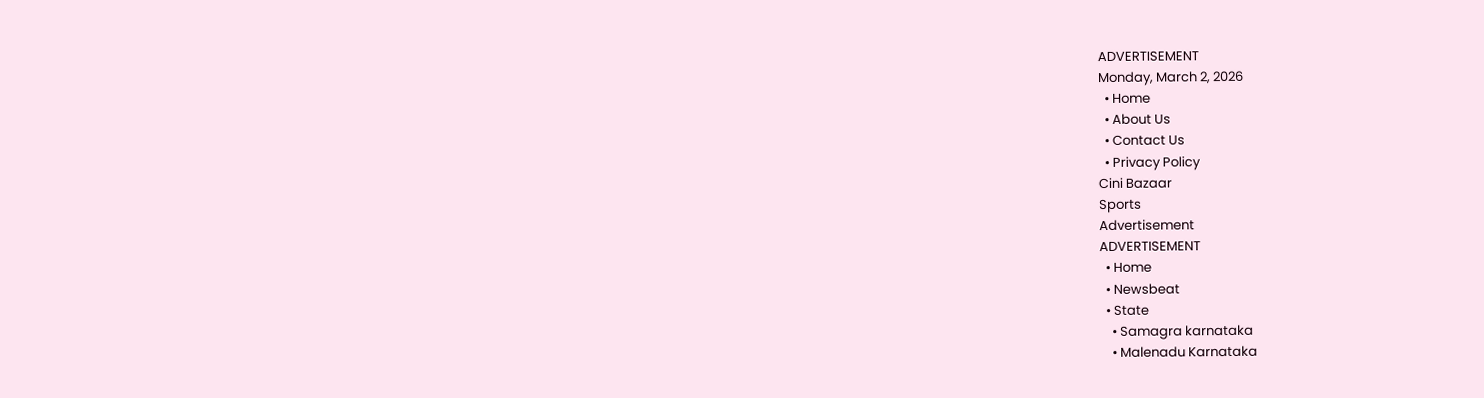ADVERTISEMENT
Monday, March 2, 2026
  • Home
  • About Us
  • Contact Us
  • Privacy Policy
Cini Bazaar
Sports
Advertisement
ADVERTISEMENT
  • Home
  • Newsbeat
  • State
    • Samagra karnataka
    • Malenadu Karnataka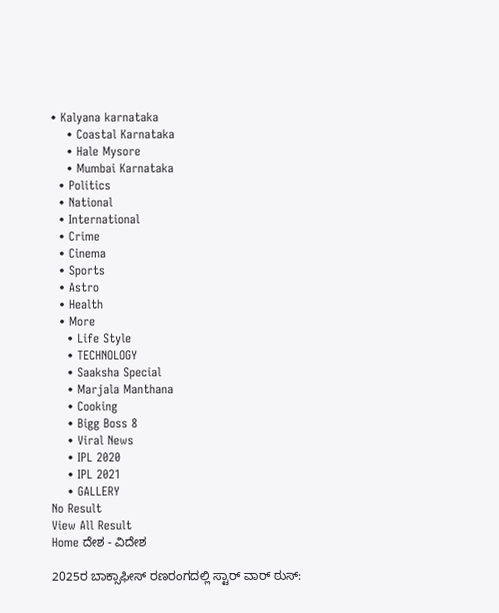• Kalyana karnataka
    • Coastal Karnataka
    • Hale Mysore
    • Mumbai Karnataka
  • Politics
  • National
  • International
  • Crime
  • Cinema
  • Sports
  • Astro
  • Health
  • More
    • Life Style
    • TECHNOLOGY
    • Saaksha Special
    • Marjala Manthana
    • Cooking
    • Bigg Boss 8
    • Viral News
    • IPL 2020
    • IPL 2021
    • GALLERY
No Result
View All Result
Home ದೇಶ - ವಿದೇಶ

2025ರ ಬಾಕ್ಸಾಫೀಸ್ ರಣರಂಗದಲ್ಲಿ ಸ್ಟಾರ್ ವಾರ್ ಠುಸ್: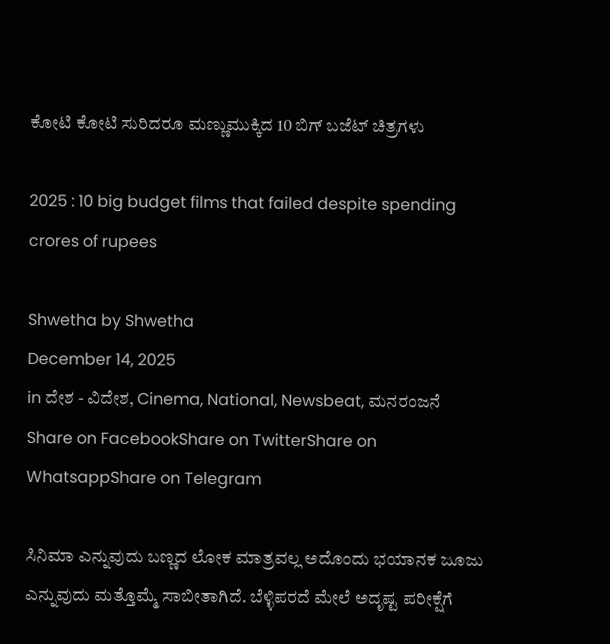ಕೋಟಿ ಕೋಟಿ ಸುರಿದರೂ ಮಣ್ಣುಮುಕ್ಕಿದ 10 ಬಿಗ್ ಬಜೆಟ್ ಚಿತ್ರಗಳು

2025 : 10 big budget films that failed despite spending crores of rupees

Shwetha by Shwetha
December 14, 2025
in ದೇಶ - ವಿದೇಶ, Cinema, National, Newsbeat, ಮನರಂಜನೆ
Share on FacebookShare on TwitterShare on WhatsappShare on Telegram

ಸಿನಿಮಾ ಎನ್ನುವುದು ಬಣ್ಣದ ಲೋಕ ಮಾತ್ರವಲ್ಲ ಅದೊಂದು ಭಯಾನಕ ಜೂಜು ಎನ್ನುವುದು ಮತ್ತೊಮ್ಮೆ ಸಾಬೀತಾಗಿದೆ. ಬೆಳ್ಳಿಪರದೆ ಮೇಲೆ ಅದೃಷ್ಟ ಪರೀಕ್ಷೆಗೆ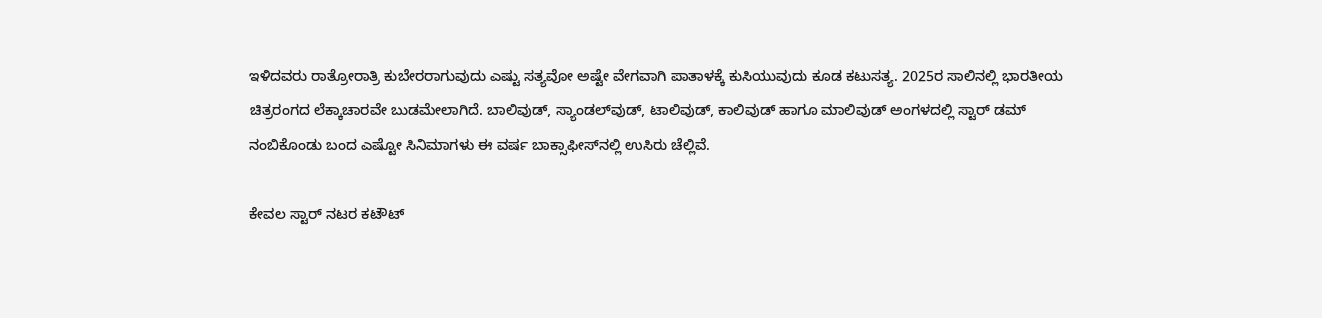ಇಳಿದವರು ರಾತ್ರೋರಾತ್ರಿ ಕುಬೇರರಾಗುವುದು ಎಷ್ಟು ಸತ್ಯವೋ ಅಷ್ಟೇ ವೇಗವಾಗಿ ಪಾತಾಳಕ್ಕೆ ಕುಸಿಯುವುದು ಕೂಡ ಕಟುಸತ್ಯ. 2025ರ ಸಾಲಿನಲ್ಲಿ ಭಾರತೀಯ ಚಿತ್ರರಂಗದ ಲೆಕ್ಕಾಚಾರವೇ ಬುಡಮೇಲಾಗಿದೆ. ಬಾಲಿವುಡ್, ಸ್ಯಾಂಡಲ್‌ವುಡ್, ಟಾಲಿವುಡ್, ಕಾಲಿವುಡ್ ಹಾಗೂ ಮಾಲಿವುಡ್ ಅಂಗಳದಲ್ಲಿ ಸ್ಟಾರ್ ಡಮ್ ನಂಬಿಕೊಂಡು ಬಂದ ಎಷ್ಟೋ ಸಿನಿಮಾಗಳು ಈ ವರ್ಷ ಬಾಕ್ಸಾಫೀಸ್‌ನಲ್ಲಿ ಉಸಿರು ಚೆಲ್ಲಿವೆ.

ಕೇವಲ ಸ್ಟಾರ್ ನಟರ ಕಟೌಟ್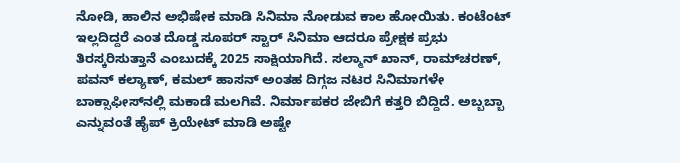ನೋಡಿ, ಹಾಲಿನ ಅಭಿಷೇಕ ಮಾಡಿ ಸಿನಿಮಾ ನೋಡುವ ಕಾಲ ಹೋಯಿತು. ಕಂಟೆಂಟ್ ಇಲ್ಲದಿದ್ದರೆ ಎಂತ ದೊಡ್ಡ ಸೂಪರ್ ಸ್ಟಾರ್ ಸಿನಿಮಾ ಆದರೂ ಪ್ರೇಕ್ಷಕ ಪ್ರಭು ತಿರಸ್ಕರಿಸುತ್ತಾನೆ ಎಂಬುದಕ್ಕೆ 2025 ಸಾಕ್ಷಿಯಾಗಿದೆ. ಸಲ್ಮಾನ್ ಖಾನ್, ರಾಮ್‌ಚರಣ್, ಪವನ್ ಕಲ್ಯಾಣ್, ಕಮಲ್ ಹಾಸನ್ ಅಂತಹ ದಿಗ್ಗಜ ನಟರ ಸಿನಿಮಾಗಳೇ ಬಾಕ್ಸಾಫೀಸ್‌ನಲ್ಲಿ ಮಕಾಡೆ ಮಲಗಿವೆ. ನಿರ್ಮಾಪಕರ ಜೇಬಿಗೆ ಕತ್ತರಿ ಬಿದ್ದಿದೆ. ಅಬ್ಬಬ್ಬಾ ಎನ್ನುವಂತೆ ಹೈಪ್ ಕ್ರಿಯೇಟ್ ಮಾಡಿ ಅಷ್ಟೇ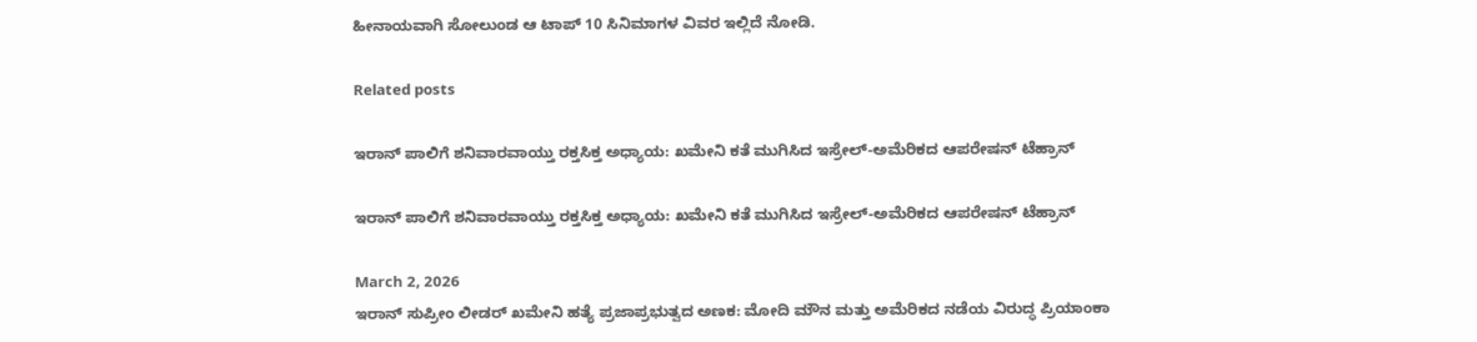ಹೀನಾಯವಾಗಿ ಸೋಲುಂಡ ಆ ಟಾಪ್ 10 ಸಿನಿಮಾಗಳ ವಿವರ ಇಲ್ಲಿದೆ ನೋಡಿ.

Related posts

ಇರಾನ್ ಪಾಲಿಗೆ ಶನಿವಾರವಾಯ್ತು ರಕ್ತಸಿಕ್ತ ಅಧ್ಯಾಯ: ಖಮೇನಿ ಕತೆ ಮುಗಿಸಿದ ಇಸ್ರೇಲ್-ಅಮೆರಿಕದ ಆಪರೇಷನ್ ಟೆಹ್ರಾನ್

ಇರಾನ್ ಪಾಲಿಗೆ ಶನಿವಾರವಾಯ್ತು ರಕ್ತಸಿಕ್ತ ಅಧ್ಯಾಯ: ಖಮೇನಿ ಕತೆ ಮುಗಿಸಿದ ಇಸ್ರೇಲ್-ಅಮೆರಿಕದ ಆಪರೇಷನ್ ಟೆಹ್ರಾನ್

March 2, 2026
ಇರಾನ್ ಸುಪ್ರೀಂ ಲೀಡರ್ ಖಮೇನಿ ಹತ್ಯೆ ಪ್ರಜಾಪ್ರಭುತ್ವದ ಅಣಕ: ಮೋದಿ ಮೌನ ಮತ್ತು ಅಮೆರಿಕದ ನಡೆಯ ವಿರುದ್ಧ ಪ್ರಿಯಾಂಕಾ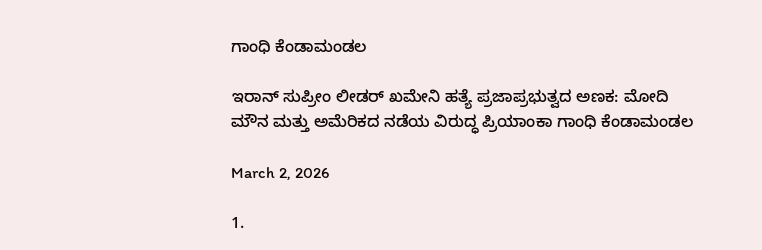ಗಾಂಧಿ ಕೆಂಡಾಮಂಡಲ

ಇರಾನ್ ಸುಪ್ರೀಂ ಲೀಡರ್ ಖಮೇನಿ ಹತ್ಯೆ ಪ್ರಜಾಪ್ರಭುತ್ವದ ಅಣಕ: ಮೋದಿ ಮೌನ ಮತ್ತು ಅಮೆರಿಕದ ನಡೆಯ ವಿರುದ್ಧ ಪ್ರಿಯಾಂಕಾ ಗಾಂಧಿ ಕೆಂಡಾಮಂಡಲ

March 2, 2026

1.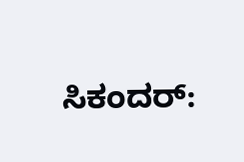ಸಿಕಂದರ್: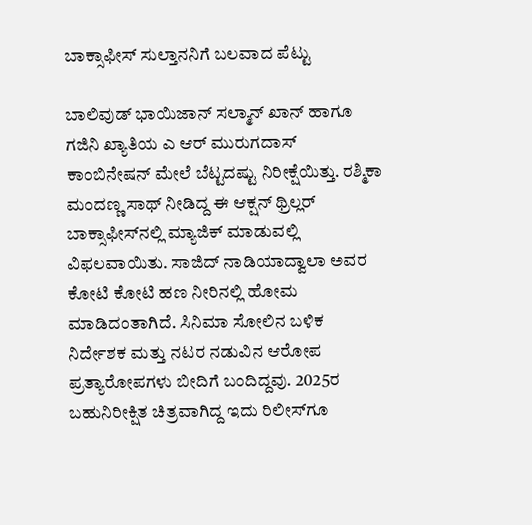ಬಾಕ್ಸಾಫೀಸ್ ಸುಲ್ತಾನನಿಗೆ ಬಲವಾದ ಪೆಟ್ಟು

ಬಾಲಿವುಡ್ ಭಾಯಿಜಾನ್ ಸಲ್ಮಾನ್ ಖಾನ್ ಹಾಗೂ ಗಜಿನಿ ಖ್ಯಾತಿಯ ಎ ಆರ್ ಮುರುಗದಾಸ್ ಕಾಂಬಿನೇಷನ್ ಮೇಲೆ ಬೆಟ್ಟದಷ್ಟು ನಿರೀಕ್ಷೆಯಿತ್ತು. ರಶ್ಮಿಕಾ ಮಂದಣ್ಣ ಸಾಥ್ ನೀಡಿದ್ದ ಈ ಆಕ್ಷನ್ ಥ್ರಿಲ್ಲರ್ ಬಾಕ್ಸಾಫೀಸ್‌ನಲ್ಲಿ ಮ್ಯಾಜಿಕ್ ಮಾಡುವಲ್ಲಿ ವಿಫಲವಾಯಿತು. ಸಾಜಿದ್ ನಾಡಿಯಾದ್ವಾಲಾ ಅವರ ಕೋಟಿ ಕೋಟಿ ಹಣ ನೀರಿನಲ್ಲಿ ಹೋಮ ಮಾಡಿದಂತಾಗಿದೆ. ಸಿನಿಮಾ ಸೋಲಿನ ಬಳಿಕ ನಿರ್ದೇಶಕ ಮತ್ತು ನಟರ ನಡುವಿನ ಆರೋಪ ಪ್ರತ್ಯಾರೋಪಗಳು ಬೀದಿಗೆ ಬಂದಿದ್ದವು. 2025ರ ಬಹುನಿರೀಕ್ಷಿತ ಚಿತ್ರವಾಗಿದ್ದ ಇದು ರಿಲೀಸ್‌ಗೂ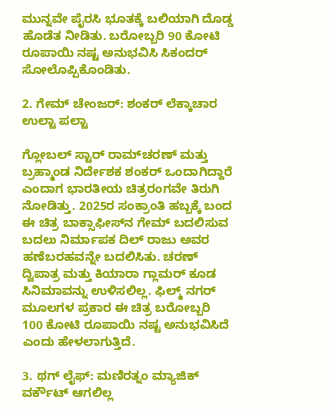ಮುನ್ನವೇ ಪೈರಸಿ ಭೂತಕ್ಕೆ ಬಲಿಯಾಗಿ ದೊಡ್ಡ ಹೊಡೆತ ನೀಡಿತು. ಬರೋಬ್ಬರಿ 90 ಕೋಟಿ ರೂಪಾಯಿ ನಷ್ಟ ಅನುಭವಿಸಿ ಸಿಕಂದರ್ ಸೋಲೊಪ್ಪಿಕೊಂಡಿತು.

2. ಗೇಮ್ ಚೇಂಜರ್: ಶಂಕರ್ ಲೆಕ್ಕಾಚಾರ ಉಲ್ಟಾ ಪಲ್ಟಾ

ಗ್ಲೋಬಲ್ ಸ್ಟಾರ್ ರಾಮ್‌ಚರಣ್ ಮತ್ತು ಬ್ರಹ್ಮಾಂಡ ನಿರ್ದೇಶಕ ಶಂಕರ್ ಒಂದಾಗಿದ್ದಾರೆ ಎಂದಾಗ ಭಾರತೀಯ ಚಿತ್ರರಂಗವೇ ತಿರುಗಿ ನೋಡಿತ್ತು. 2025ರ ಸಂಕ್ರಾಂತಿ ಹಬ್ಬಕ್ಕೆ ಬಂದ ಈ ಚಿತ್ರ ಬಾಕ್ಸಾಫೀಸ್‌ನ ಗೇಮ್ ಬದಲಿಸುವ ಬದಲು ನಿರ್ಮಾಪಕ ದಿಲ್ ರಾಜು ಅವರ ಹಣೆಬರಹವನ್ನೇ ಬದಲಿಸಿತು. ಚರಣ್ ದ್ವಿಪಾತ್ರ ಮತ್ತು ಕಿಯಾರಾ ಗ್ಲಾಮರ್ ಕೂಡ ಸಿನಿಮಾವನ್ನು ಉಳಿಸಲಿಲ್ಲ. ಫಿಲ್ಮ್ ನಗರ್ ಮೂಲಗಳ ಪ್ರಕಾರ ಈ ಚಿತ್ರ ಬರೋಬ್ಬರಿ 100 ಕೋಟಿ ರೂಪಾಯಿ ನಷ್ಟ ಅನುಭವಿಸಿದೆ ಎಂದು ಹೇಳಲಾಗುತ್ತಿದೆ.

3. ಥಗ್ ಲೈಫ್: ಮಣಿರತ್ನಂ ಮ್ಯಾಜಿಕ್ ವರ್ಕೌಟ್ ಆಗಲಿಲ್ಲ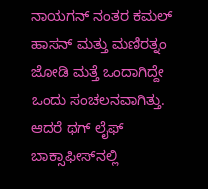ನಾಯಗನ್ ನಂತರ ಕಮಲ್ ಹಾಸನ್ ಮತ್ತು ಮಣಿರತ್ನಂ ಜೋಡಿ ಮತ್ತೆ ಒಂದಾಗಿದ್ದೇ ಒಂದು ಸಂಚಲನವಾಗಿತ್ತು. ಆದರೆ ಥಗ್ ಲೈಫ್ ಬಾಕ್ಸಾಫೀಸ್‌ನಲ್ಲಿ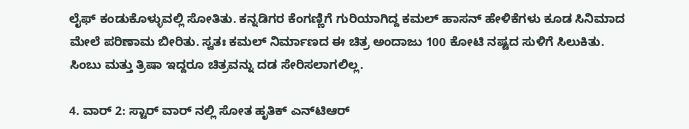ಲೈಫ್ ಕಂಡುಕೊಳ್ಳುವಲ್ಲಿ ಸೋತಿತು. ಕನ್ನಡಿಗರ ಕೆಂಗಣ್ಣಿಗೆ ಗುರಿಯಾಗಿದ್ದ ಕಮಲ್ ಹಾಸನ್ ಹೇಳಿಕೆಗಳು ಕೂಡ ಸಿನಿಮಾದ ಮೇಲೆ ಪರಿಣಾಮ ಬೀರಿತು. ಸ್ವತಃ ಕಮಲ್ ನಿರ್ಮಾಣದ ಈ ಚಿತ್ರ ಅಂದಾಜು 100 ಕೋಟಿ ನಷ್ಟದ ಸುಳಿಗೆ ಸಿಲುಕಿತು. ಸಿಂಬು ಮತ್ತು ತ್ರಿಷಾ ಇದ್ದರೂ ಚಿತ್ರವನ್ನು ದಡ ಸೇರಿಸಲಾಗಲಿಲ್ಲ.

4. ವಾರ್ 2: ಸ್ಟಾರ್ ವಾರ್ ನಲ್ಲಿ ಸೋತ ಹೃತಿಕ್ ಎನ್‌ಟಿಆರ್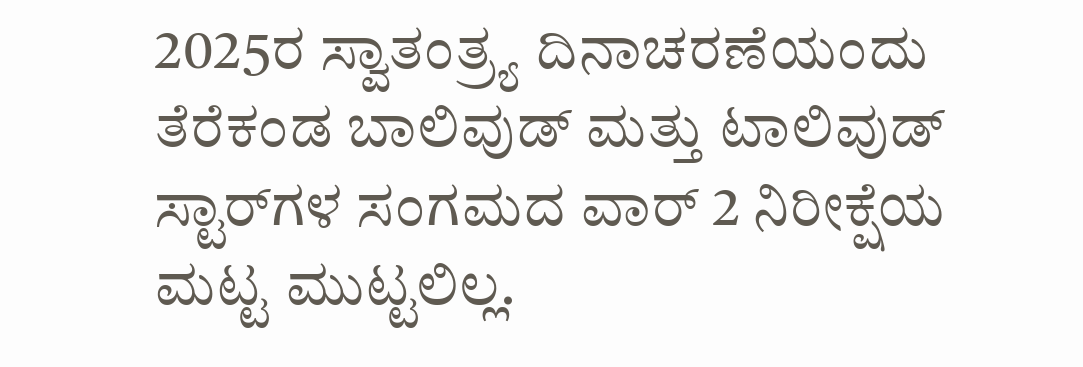2025ರ ಸ್ವಾತಂತ್ರ್ಯ ದಿನಾಚರಣೆಯಂದು ತೆರೆಕಂಡ ಬಾಲಿವುಡ್ ಮತ್ತು ಟಾಲಿವುಡ್ ಸ್ಟಾರ್‌ಗಳ ಸಂಗಮದ ವಾರ್ 2 ನಿರೀಕ್ಷೆಯ ಮಟ್ಟ ಮುಟ್ಟಲಿಲ್ಲ.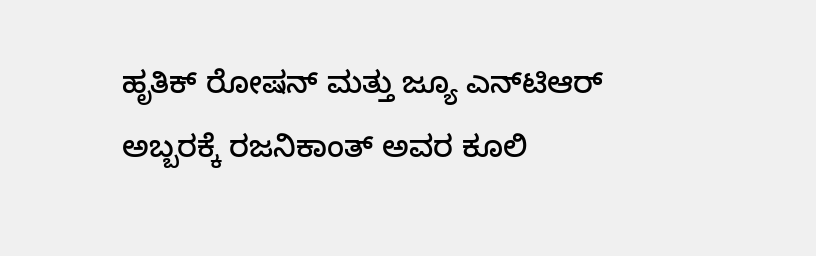ಹೃತಿಕ್ ರೋಷನ್ ಮತ್ತು ಜ್ಯೂ ಎನ್‌ಟಿಆರ್ ಅಬ್ಬರಕ್ಕೆ ರಜನಿಕಾಂತ್ ಅವರ ಕೂಲಿ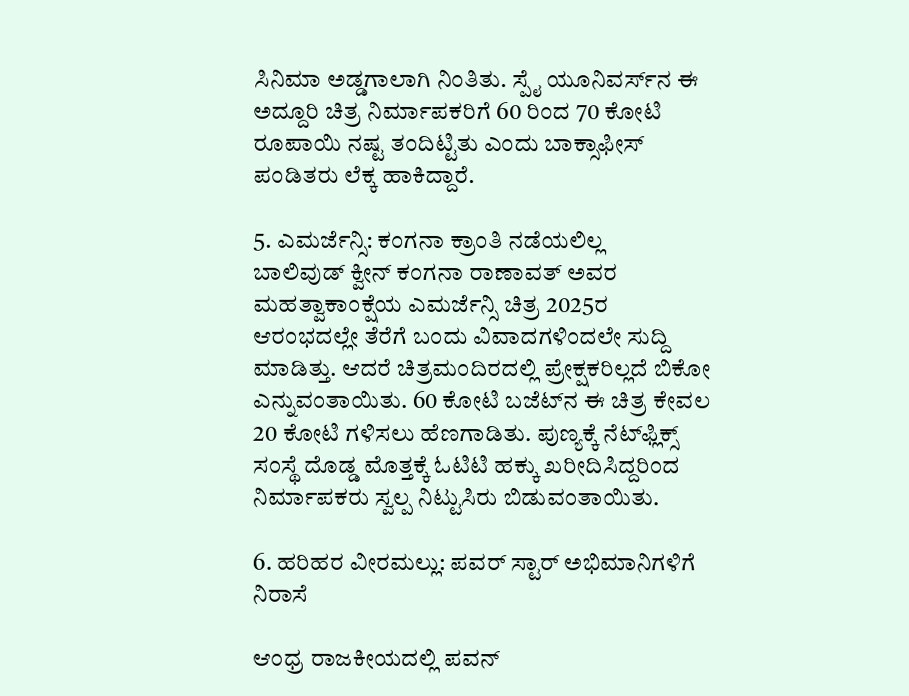ಸಿನಿಮಾ ಅಡ್ಡಗಾಲಾಗಿ ನಿಂತಿತು. ಸ್ಪೈ ಯೂನಿವರ್ಸ್‌ನ ಈ ಅದ್ದೂರಿ ಚಿತ್ರ ನಿರ್ಮಾಪಕರಿಗೆ 60 ರಿಂದ 70 ಕೋಟಿ ರೂಪಾಯಿ ನಷ್ಟ ತಂದಿಟ್ಟಿತು ಎಂದು ಬಾಕ್ಸಾಫೀಸ್ ಪಂಡಿತರು ಲೆಕ್ಕ ಹಾಕಿದ್ದಾರೆ.

5. ಎಮರ್ಜೆನ್ಸಿ: ಕಂಗನಾ ಕ್ರಾಂತಿ ನಡೆಯಲಿಲ್ಲ
ಬಾಲಿವುಡ್ ಕ್ವೀನ್ ಕಂಗನಾ ರಾಣಾವತ್ ಅವರ ಮಹತ್ವಾಕಾಂಕ್ಷೆಯ ಎಮರ್ಜೆನ್ಸಿ ಚಿತ್ರ 2025ರ ಆರಂಭದಲ್ಲೇ ತೆರೆಗೆ ಬಂದು ವಿವಾದಗಳಿಂದಲೇ ಸುದ್ದಿ ಮಾಡಿತ್ತು. ಆದರೆ ಚಿತ್ರಮಂದಿರದಲ್ಲಿ ಪ್ರೇಕ್ಷಕರಿಲ್ಲದೆ ಬಿಕೋ ಎನ್ನುವಂತಾಯಿತು. 60 ಕೋಟಿ ಬಜೆಟ್‌ನ ಈ ಚಿತ್ರ ಕೇವಲ 20 ಕೋಟಿ ಗಳಿಸಲು ಹೆಣಗಾಡಿತು. ಪುಣ್ಯಕ್ಕೆ ನೆಟ್‌ಫ್ಲಿಕ್ಸ್ ಸಂಸ್ಥೆ ದೊಡ್ಡ ಮೊತ್ತಕ್ಕೆ ಓಟಿಟಿ ಹಕ್ಕು ಖರೀದಿಸಿದ್ದರಿಂದ ನಿರ್ಮಾಪಕರು ಸ್ವಲ್ಪ ನಿಟ್ಟುಸಿರು ಬಿಡುವಂತಾಯಿತು.

6. ಹರಿಹರ ವೀರಮಲ್ಲು: ಪವರ್ ಸ್ಟಾರ್ ಅಭಿಮಾನಿಗಳಿಗೆ ನಿರಾಸೆ

ಆಂಧ್ರ ರಾಜಕೀಯದಲ್ಲಿ ಪವನ್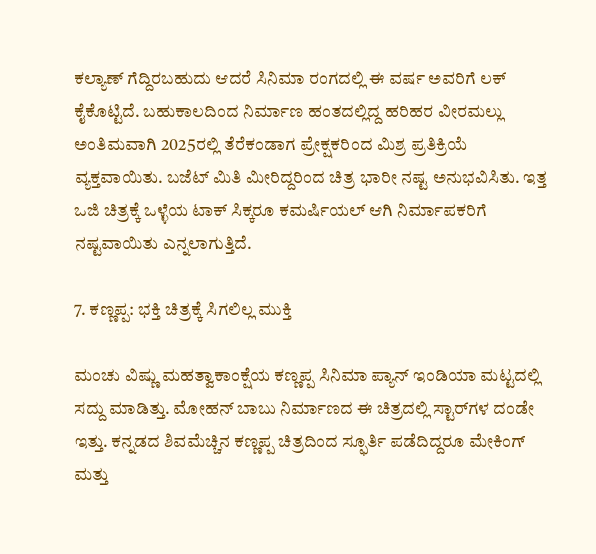ಕಲ್ಯಾಣ್ ಗೆದ್ದಿರಬಹುದು ಆದರೆ ಸಿನಿಮಾ ರಂಗದಲ್ಲಿ ಈ ವರ್ಷ ಅವರಿಗೆ ಲಕ್ ಕೈಕೊಟ್ಟಿದೆ. ಬಹುಕಾಲದಿಂದ ನಿರ್ಮಾಣ ಹಂತದಲ್ಲಿದ್ದ ಹರಿಹರ ವೀರಮಲ್ಲು ಅಂತಿಮವಾಗಿ 2025ರಲ್ಲಿ ತೆರೆಕಂಡಾಗ ಪ್ರೇಕ್ಷಕರಿಂದ ಮಿಶ್ರ ಪ್ರತಿಕ್ರಿಯೆ ವ್ಯಕ್ತವಾಯಿತು. ಬಜೆಟ್ ಮಿತಿ ಮೀರಿದ್ದರಿಂದ ಚಿತ್ರ ಭಾರೀ ನಷ್ಟ ಅನುಭವಿಸಿತು. ಇತ್ತ ಒಜಿ ಚಿತ್ರಕ್ಕೆ ಒಳ್ಳೆಯ ಟಾಕ್ ಸಿಕ್ಕರೂ ಕಮರ್ಷಿಯಲ್ ಆಗಿ ನಿರ್ಮಾಪಕರಿಗೆ ನಷ್ಟವಾಯಿತು ಎನ್ನಲಾಗುತ್ತಿದೆ.

7. ಕಣ್ಣಪ್ಪ: ಭಕ್ತಿ ಚಿತ್ರಕ್ಕೆ ಸಿಗಲಿಲ್ಲ ಮುಕ್ತಿ

ಮಂಚು ವಿಷ್ಣು ಮಹತ್ವಾಕಾಂಕ್ಷೆಯ ಕಣ್ಣಪ್ಪ ಸಿನಿಮಾ ಪ್ಯಾನ್ ಇಂಡಿಯಾ ಮಟ್ಟದಲ್ಲಿ ಸದ್ದು ಮಾಡಿತ್ತು. ಮೋಹನ್ ಬಾಬು ನಿರ್ಮಾಣದ ಈ ಚಿತ್ರದಲ್ಲಿ ಸ್ಟಾರ್‌ಗಳ ದಂಡೇ ಇತ್ತು. ಕನ್ನಡದ ಶಿವಮೆಚ್ಚಿನ ಕಣ್ಣಪ್ಪ ಚಿತ್ರದಿಂದ ಸ್ಫೂರ್ತಿ ಪಡೆದಿದ್ದರೂ ಮೇಕಿಂಗ್ ಮತ್ತು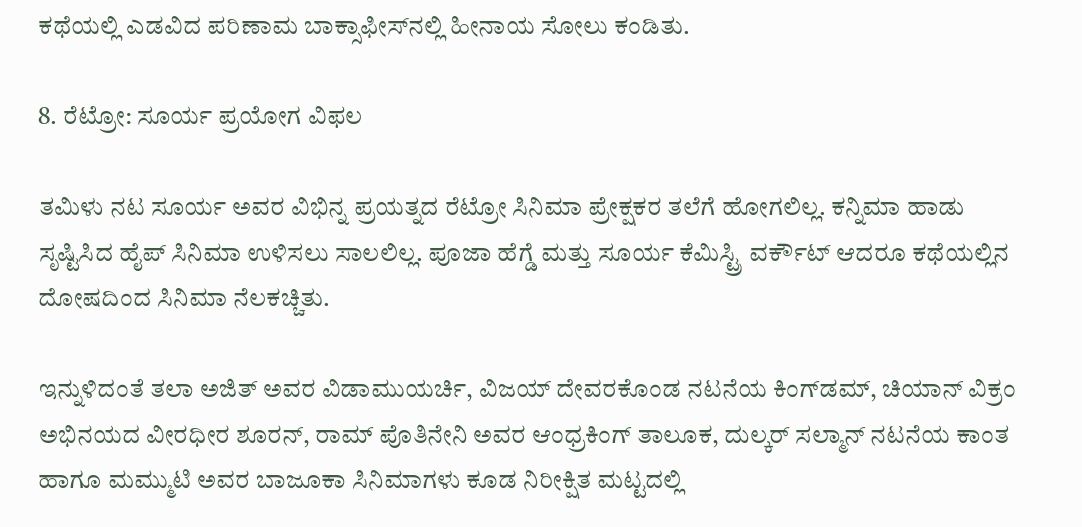ಕಥೆಯಲ್ಲಿ ಎಡವಿದ ಪರಿಣಾಮ ಬಾಕ್ಸಾಫೀಸ್‌ನಲ್ಲಿ ಹೀನಾಯ ಸೋಲು ಕಂಡಿತು.

8. ರೆಟ್ರೋ: ಸೂರ್ಯ ಪ್ರಯೋಗ ವಿಫಲ

ತಮಿಳು ನಟ ಸೂರ್ಯ ಅವರ ವಿಭಿನ್ನ ಪ್ರಯತ್ನದ ರೆಟ್ರೋ ಸಿನಿಮಾ ಪ್ರೇಕ್ಷಕರ ತಲೆಗೆ ಹೋಗಲಿಲ್ಲ. ಕನ್ನಿಮಾ ಹಾಡು ಸೃಷ್ಟಿಸಿದ ಹೈಪ್ ಸಿನಿಮಾ ಉಳಿಸಲು ಸಾಲಲಿಲ್ಲ. ಪೂಜಾ ಹೆಗ್ಡೆ ಮತ್ತು ಸೂರ್ಯ ಕೆಮಿಸ್ಟ್ರಿ ವರ್ಕೌಟ್ ಆದರೂ ಕಥೆಯಲ್ಲಿನ ದೋಷದಿಂದ ಸಿನಿಮಾ ನೆಲಕಚ್ಚಿತು.

ಇನ್ನುಳಿದಂತೆ ತಲಾ ಅಜಿತ್ ಅವರ ವಿಡಾಮುಯರ್ಚಿ, ವಿಜಯ್ ದೇವರಕೊಂಡ ನಟನೆಯ ಕಿಂಗ್‌ಡಮ್, ಚಿಯಾನ್ ವಿಕ್ರಂ ಅಭಿನಯದ ವೀರಧೀರ ಶೂರನ್, ರಾಮ್ ಪೊತಿನೇನಿ ಅವರ ಆಂಧ್ರಕಿಂಗ್ ತಾಲೂಕ, ದುಲ್ಕರ್ ಸಲ್ಮಾನ್ ನಟನೆಯ ಕಾಂತ ಹಾಗೂ ಮಮ್ಮುಟಿ ಅವರ ಬಾಜೂಕಾ ಸಿನಿಮಾಗಳು ಕೂಡ ನಿರೀಕ್ಷಿತ ಮಟ್ಟದಲ್ಲಿ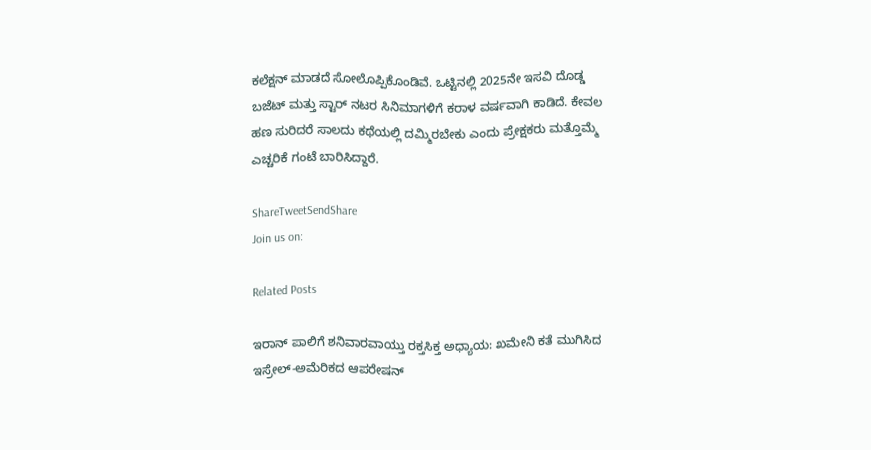ಕಲೆಕ್ಷನ್ ಮಾಡದೆ ಸೋಲೊಪ್ಪಿಕೊಂಡಿವೆ. ಒಟ್ಟಿನಲ್ಲಿ 2025ನೇ ಇಸವಿ ದೊಡ್ಡ ಬಜೆಟ್ ಮತ್ತು ಸ್ಟಾರ್ ನಟರ ಸಿನಿಮಾಗಳಿಗೆ ಕರಾಳ ವರ್ಷವಾಗಿ ಕಾಡಿದೆ. ಕೇವಲ ಹಣ ಸುರಿದರೆ ಸಾಲದು ಕಥೆಯಲ್ಲಿ ದಮ್ಮಿರಬೇಕು ಎಂದು ಪ್ರೇಕ್ಷಕರು ಮತ್ತೊಮ್ಮೆ ಎಚ್ಚರಿಕೆ ಗಂಟೆ ಬಾರಿಸಿದ್ದಾರೆ.

ShareTweetSendShare
Join us on:

Related Posts

ಇರಾನ್ ಪಾಲಿಗೆ ಶನಿವಾರವಾಯ್ತು ರಕ್ತಸಿಕ್ತ ಅಧ್ಯಾಯ: ಖಮೇನಿ ಕತೆ ಮುಗಿಸಿದ ಇಸ್ರೇಲ್-ಅಮೆರಿಕದ ಆಪರೇಷನ್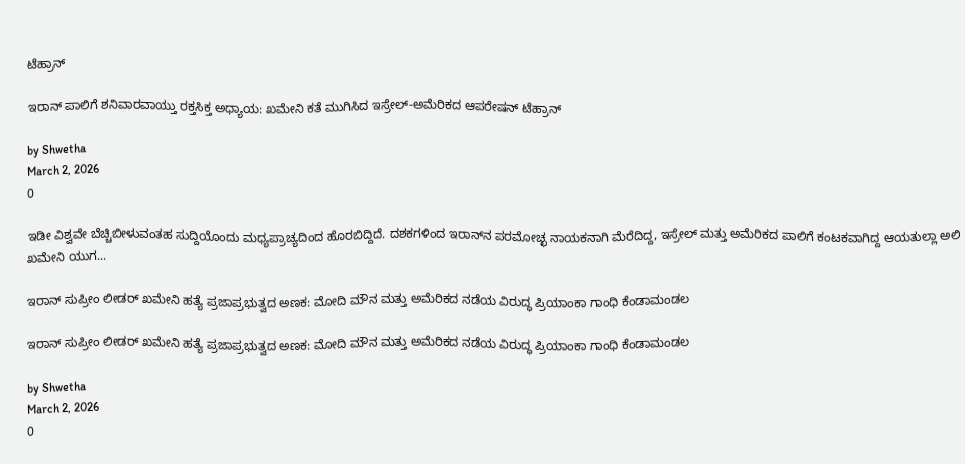ಟೆಹ್ರಾನ್

ಇರಾನ್ ಪಾಲಿಗೆ ಶನಿವಾರವಾಯ್ತು ರಕ್ತಸಿಕ್ತ ಅಧ್ಯಾಯ: ಖಮೇನಿ ಕತೆ ಮುಗಿಸಿದ ಇಸ್ರೇಲ್-ಅಮೆರಿಕದ ಆಪರೇಷನ್ ಟೆಹ್ರಾನ್

by Shwetha
March 2, 2026
0

ಇಡೀ ವಿಶ್ವವೇ ಬೆಚ್ಚಿಬೀಳುವಂತಹ ಸುದ್ದಿಯೊಂದು ಮಧ್ಯಪ್ರಾಚ್ಯದಿಂದ ಹೊರಬಿದ್ದಿದೆ. ದಶಕಗಳಿಂದ ಇರಾನ್‌ನ ಪರಮೋಚ್ಛ ನಾಯಕನಾಗಿ ಮೆರೆದಿದ್ದ, ಇಸ್ರೇಲ್ ಮತ್ತು ಅಮೆರಿಕದ ಪಾಲಿಗೆ ಕಂಟಕವಾಗಿದ್ದ ಆಯತುಲ್ಲಾ ಅಲಿ ಖಮೇನಿ ಯುಗ...

ಇರಾನ್ ಸುಪ್ರೀಂ ಲೀಡರ್ ಖಮೇನಿ ಹತ್ಯೆ ಪ್ರಜಾಪ್ರಭುತ್ವದ ಅಣಕ: ಮೋದಿ ಮೌನ ಮತ್ತು ಅಮೆರಿಕದ ನಡೆಯ ವಿರುದ್ಧ ಪ್ರಿಯಾಂಕಾ ಗಾಂಧಿ ಕೆಂಡಾಮಂಡಲ

ಇರಾನ್ ಸುಪ್ರೀಂ ಲೀಡರ್ ಖಮೇನಿ ಹತ್ಯೆ ಪ್ರಜಾಪ್ರಭುತ್ವದ ಅಣಕ: ಮೋದಿ ಮೌನ ಮತ್ತು ಅಮೆರಿಕದ ನಡೆಯ ವಿರುದ್ಧ ಪ್ರಿಯಾಂಕಾ ಗಾಂಧಿ ಕೆಂಡಾಮಂಡಲ

by Shwetha
March 2, 2026
0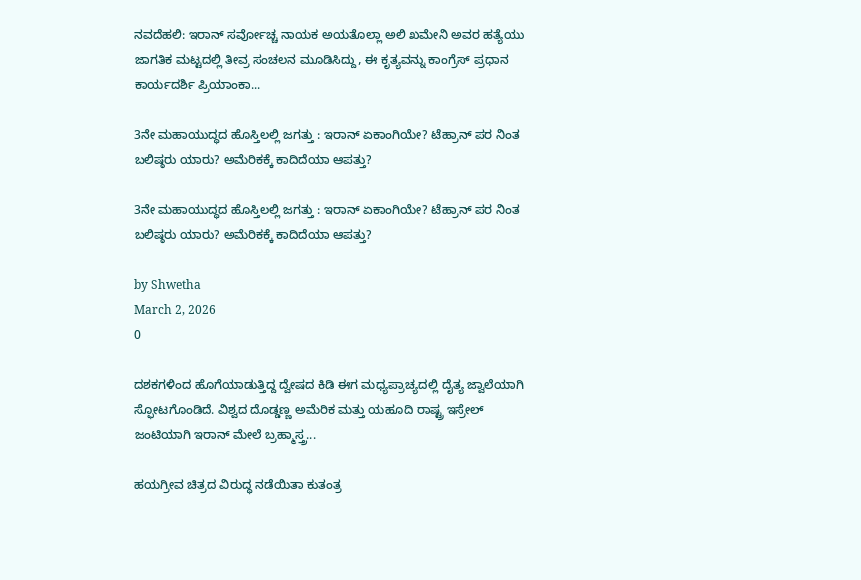ನವದೆಹಲಿ: ಇರಾನ್ ಸರ್ವೋಚ್ಚ ನಾಯಕ ಅಯತೊಲ್ಲಾ ಅಲಿ ಖಮೇನಿ ಅವರ ಹತ್ಯೆಯು ಜಾಗತಿಕ ಮಟ್ಟದಲ್ಲಿ ತೀವ್ರ ಸಂಚಲನ ಮೂಡಿಸಿದ್ದು, ಈ ಕೃತ್ಯವನ್ನು ಕಾಂಗ್ರೆಸ್ ಪ್ರಧಾನ ಕಾರ್ಯದರ್ಶಿ ಪ್ರಿಯಾಂಕಾ...

3ನೇ ಮಹಾಯುದ್ಧದ ಹೊಸ್ತಿಲಲ್ಲಿ ಜಗತ್ತು‌ : ಇರಾನ್ ಏಕಾಂಗಿಯೇ? ಟೆಹ್ರಾನ್ ಪರ ನಿಂತ ಬಲಿಷ್ಠರು ಯಾರು? ಅಮೆರಿಕಕ್ಕೆ ಕಾದಿದೆಯಾ ಆಪತ್ತು?

3ನೇ ಮಹಾಯುದ್ಧದ ಹೊಸ್ತಿಲಲ್ಲಿ ಜಗತ್ತು‌ : ಇರಾನ್ ಏಕಾಂಗಿಯೇ? ಟೆಹ್ರಾನ್ ಪರ ನಿಂತ ಬಲಿಷ್ಠರು ಯಾರು? ಅಮೆರಿಕಕ್ಕೆ ಕಾದಿದೆಯಾ ಆಪತ್ತು?

by Shwetha
March 2, 2026
0

ದಶಕಗಳಿಂದ ಹೊಗೆಯಾಡುತ್ತಿದ್ದ ದ್ವೇಷದ ಕಿಡಿ ಈಗ ಮಧ್ಯಪ್ರಾಚ್ಯದಲ್ಲಿ ದೈತ್ಯ ಜ್ವಾಲೆಯಾಗಿ ಸ್ಫೋಟಗೊಂಡಿದೆ. ವಿಶ್ವದ ದೊಡ್ಡಣ್ಣ ಅಮೆರಿಕ ಮತ್ತು ಯಹೂದಿ ರಾಷ್ಟ್ರ ಇಸ್ರೇಲ್ ಜಂಟಿಯಾಗಿ ಇರಾನ್ ಮೇಲೆ ಬ್ರಹ್ಮಾಸ್ತ್ರ...

ಹಯಗ್ರೀವ ಚಿತ್ರದ ವಿರುದ್ಧ ನಡೆಯಿತಾ ಕುತಂತ್ರ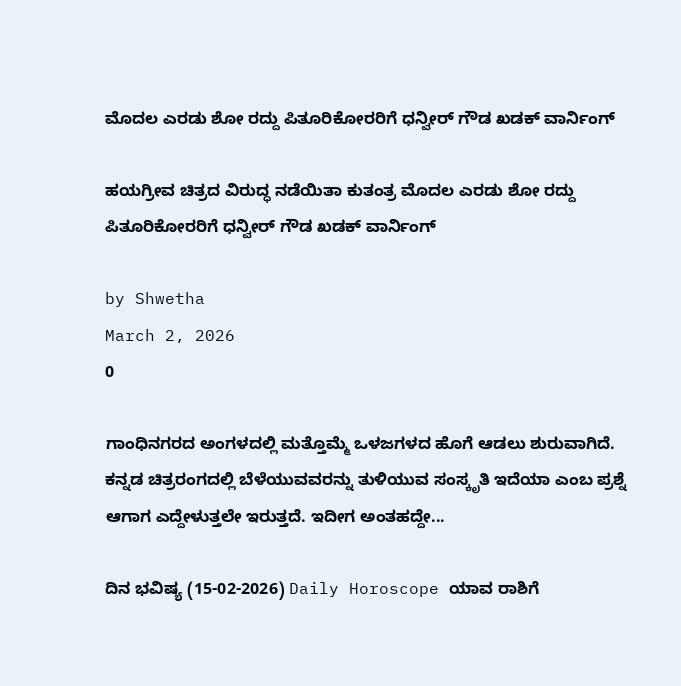ಮೊದಲ ಎರಡು ಶೋ ರದ್ದು ಪಿತೂರಿಕೋರರಿಗೆ ಧನ್ವೀರ್ ಗೌಡ ಖಡಕ್ ವಾರ್ನಿಂಗ್

ಹಯಗ್ರೀವ ಚಿತ್ರದ ವಿರುದ್ಧ ನಡೆಯಿತಾ ಕುತಂತ್ರ ಮೊದಲ ಎರಡು ಶೋ ರದ್ದು ಪಿತೂರಿಕೋರರಿಗೆ ಧನ್ವೀರ್ ಗೌಡ ಖಡಕ್ ವಾರ್ನಿಂಗ್

by Shwetha
March 2, 2026
0

ಗಾಂಧಿನಗರದ ಅಂಗಳದಲ್ಲಿ ಮತ್ತೊಮ್ಮೆ ಒಳಜಗಳದ ಹೊಗೆ ಆಡಲು ಶುರುವಾಗಿದೆ. ಕನ್ನಡ ಚಿತ್ರರಂಗದಲ್ಲಿ ಬೆಳೆಯುವವರನ್ನು ತುಳಿಯುವ ಸಂಸ್ಕೃತಿ ಇದೆಯಾ ಎಂಬ ಪ್ರಶ್ನೆ ಆಗಾಗ ಎದ್ದೇಳುತ್ತಲೇ ಇರುತ್ತದೆ. ಇದೀಗ ಅಂತಹದ್ದೇ...

ದಿನ ಭವಿಷ್ಯ (15-02-2026) Daily Horoscope ಯಾವ ರಾಶಿಗೆ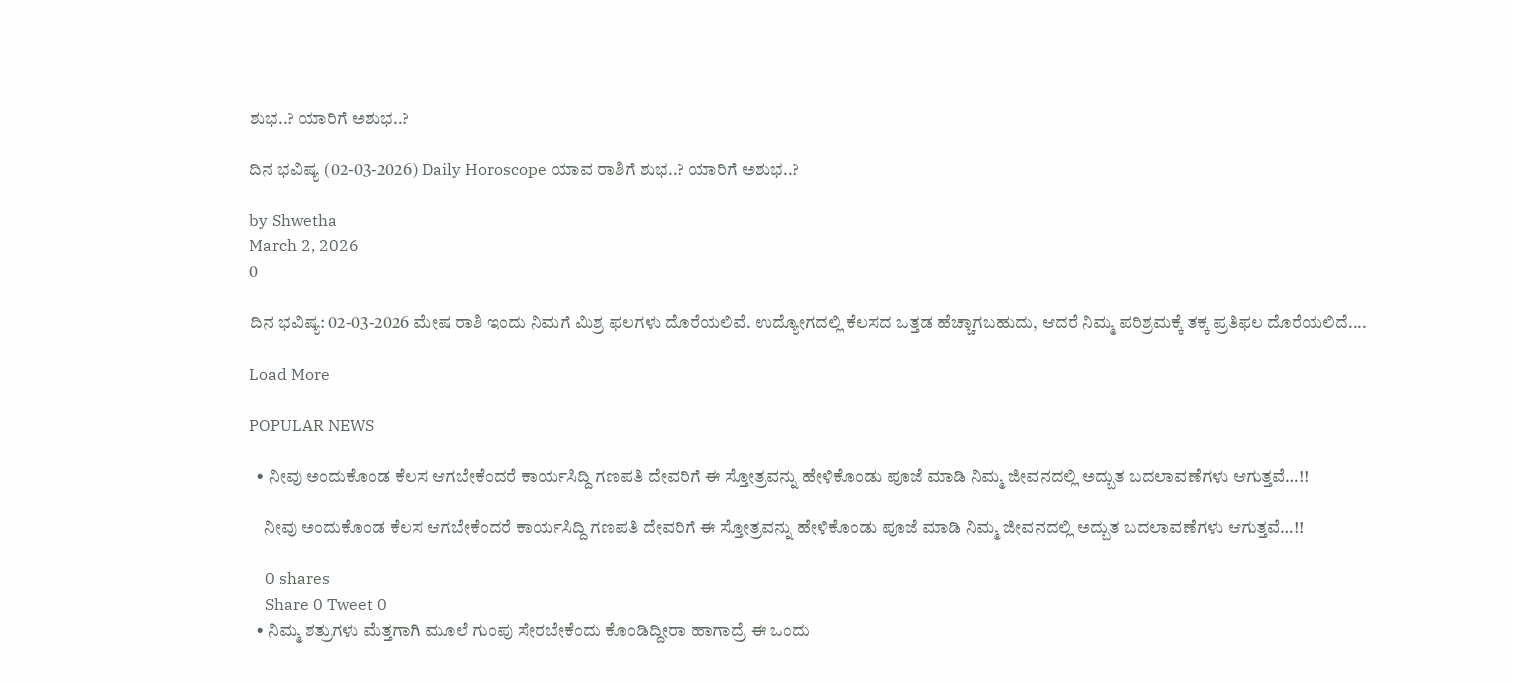ಶುಭ..? ಯಾರಿಗೆ ಅಶುಭ..?

ದಿನ ಭವಿಷ್ಯ (02-03-2026) Daily Horoscope ಯಾವ ರಾಶಿಗೆ ಶುಭ..? ಯಾರಿಗೆ ಅಶುಭ..?

by Shwetha
March 2, 2026
0

ದಿನ ಭವಿಷ್ಯ: 02-03-2026 ಮೇಷ ರಾಶಿ ಇಂದು ನಿಮಗೆ ಮಿಶ್ರ ಫಲಗಳು ದೊರೆಯಲಿವೆ. ಉದ್ಯೋಗದಲ್ಲಿ ಕೆಲಸದ ಒತ್ತಡ ಹೆಚ್ಚಾಗಬಹುದು, ಆದರೆ ನಿಮ್ಮ ಪರಿಶ್ರಮಕ್ಕೆ ತಕ್ಕ ಪ್ರತಿಫಲ ದೊರೆಯಲಿದೆ....

Load More

POPULAR NEWS

  • ನೀವು ಅಂದುಕೊಂಡ ಕೆಲಸ ಆಗಬೇಕೆಂದರೆ ಕಾರ್ಯಸಿದ್ದಿ ಗಣಪತಿ ದೇವರಿಗೆ ಈ ಸ್ತೋತ್ರವನ್ನು ಹೇಳಿಕೊಂಡು ಪೂಜೆ ಮಾಡಿ ನಿಮ್ಮ ಜೀವನದಲ್ಲಿ ಅದ್ಬುತ ಬದಲಾವಣೆಗಳು ಆಗುತ್ತವೆ…!!

    ನೀವು ಅಂದುಕೊಂಡ ಕೆಲಸ ಆಗಬೇಕೆಂದರೆ ಕಾರ್ಯಸಿದ್ದಿ ಗಣಪತಿ ದೇವರಿಗೆ ಈ ಸ್ತೋತ್ರವನ್ನು ಹೇಳಿಕೊಂಡು ಪೂಜೆ ಮಾಡಿ ನಿಮ್ಮ ಜೀವನದಲ್ಲಿ ಅದ್ಬುತ ಬದಲಾವಣೆಗಳು ಆಗುತ್ತವೆ…!!

    0 shares
    Share 0 Tweet 0
  • ನಿಮ್ಮ ಶತ್ರುಗಳು ಮೆತ್ತಗಾಗಿ ಮೂಲೆ ಗುಂಪು ಸೇರಬೇಕೆಂದು ಕೊಂಡಿದ್ದೀರಾ ಹಾಗಾದ್ರೆ ಈ ಒಂದು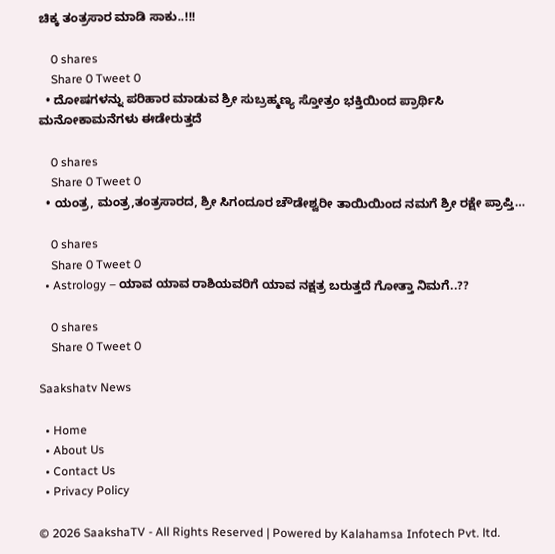ಚಿಕ್ಕ ತಂತ್ರಸಾರ ಮಾಡಿ ಸಾಕು..!!!

    0 shares
    Share 0 Tweet 0
  • ದೋಷಗಳನ್ನು ಪರಿಹಾರ ಮಾಡುವ ಶ್ರೀ ಸುಬ್ರಹ್ಮಣ್ಯ ಸ್ತೋತ್ರಂ ಭಕ್ತಿಯಿಂದ ಪ್ರಾರ್ಥಿಸಿ ಮನೋಕಾಮನೆಗಳು ಈಡೇರುತ್ತದೆ

    0 shares
    Share 0 Tweet 0
  • ಯಂತ್ರ, ಮಂತ್ರ,ತಂತ್ರಸಾರದ, ಶ್ರೀ ಸಿಗಂದೂರ ಚೌಡೇಶ್ವರೀ ತಾಯಿಯಿಂದ ನಮಗೆ ಶ್ರೀ ರಕ್ಷೇ ಪ್ರಾಪ್ತಿ…

    0 shares
    Share 0 Tweet 0
  • Astrology – ಯಾವ ಯಾವ ರಾಶಿಯವರಿಗೆ ಯಾವ ನಕ್ಷತ್ರ ಬರುತ್ತದೆ ಗೋತ್ತಾ ನಿಮಗೆ..??

    0 shares
    Share 0 Tweet 0

Saakshatv News

  • Home
  • About Us
  • Contact Us
  • Privacy Policy

© 2026 SaakshaTV - All Rights Reserved | Powered by Kalahamsa Infotech Pvt. ltd.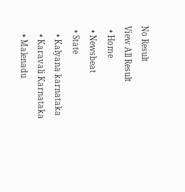No Result
View All Result
  • Home
  • Newsbeat
  • State
    • Kalyana karnataka
    • Karavali Karnataka
    • Malenadu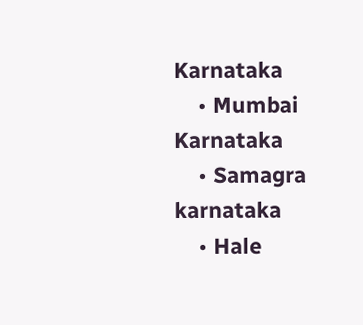Karnataka
    • Mumbai Karnataka
    • Samagra karnataka
    • Hale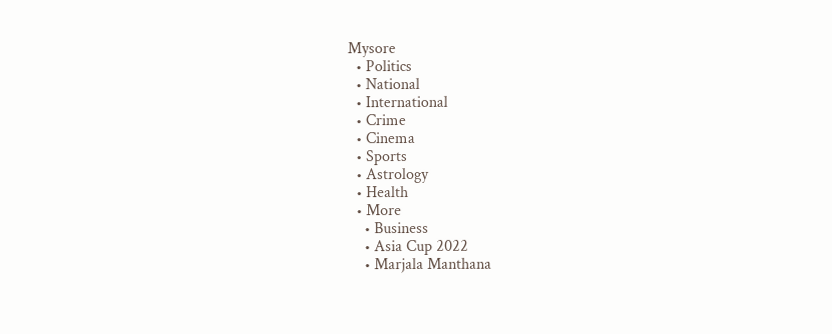Mysore
  • Politics
  • National
  • International
  • Crime
  • Cinema
  • Sports
  • Astrology
  • Health
  • More
    • Business
    • Asia Cup 2022
    • Marjala Manthana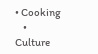• Cooking
    • Culture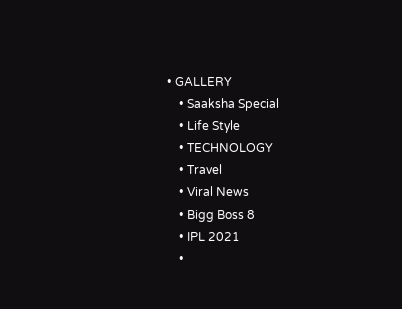• GALLERY
    • Saaksha Special
    • Life Style
    • TECHNOLOGY
    • Travel
    • Viral News
    • Bigg Boss 8
    • IPL 2021
    •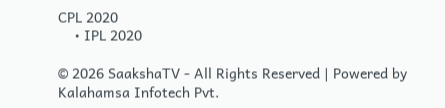CPL 2020
    • IPL 2020

© 2026 SaakshaTV - All Rights Reserved | Powered by Kalahamsa Infotech Pvt.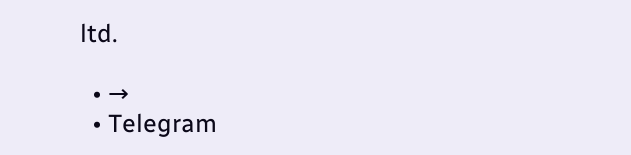ltd.

  • →
  • Telegram